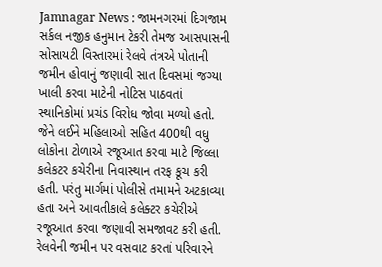Jamnagar News : જામનગરમાં દિગજામ સર્કલ નજીક હનુમાન ટેકરી તેમજ આસપાસની સોસાયટી વિસ્તારમાં રેલવે તંત્રએ પોતાની જમીન હોવાનું જણાવી સાત દિવસમાં જગ્યા ખાલી કરવા માટેની નોટિસ પાઠવતાં સ્થાનિકોમાં પ્રચંડ વિરોધ જોવા મળ્યો હતો. જેને લઈને મહિલાઓ સહિત 400થી વધુ લોકોના ટોળાએ રજૂઆત કરવા માટે જિલ્લા કલેકટર કચેરીના નિવાસ્થાન તરફ કૂચ કરી હતી. પરંતુ માર્ગમાં પોલીસે તમામને અટકાવ્યા હતા અને આવતીકાલે કલેક્ટર કચેરીએ રજૂઆત કરવા જણાવી સમજાવટ કરી હતી.
રેલવેની જમીન પર વસવાટ કરતાં પરિવારને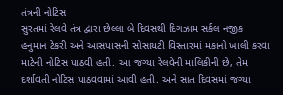તંત્રની નોટિસ
સુરતમાં રેલવે તંત્ર દ્વારા છેલ્લા બે દિવસથી દિગઝામ સર્કલ નજીક હનુમાન ટેકરી અને આસપાસની સોસાયટી વિસ્તારમાં મકાનો ખાલી કરવા માટેની નોટિસ પાઠવી હતી. આ જગ્યા રેલવેની માલિકીની છે, તેમ દર્શાવતી નોટિસ પાઠવવામાં આવી હતી. અને સાત દિવસમાં જગ્યા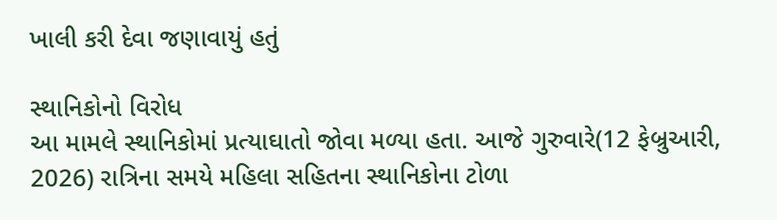ખાલી કરી દેવા જણાવાયું હતું

સ્થાનિકોનો વિરોધ
આ મામલે સ્થાનિકોમાં પ્રત્યાઘાતો જોવા મળ્યા હતા. આજે ગુરુવારે(12 ફેબ્રુઆરી, 2026) રાત્રિના સમયે મહિલા સહિતના સ્થાનિકોના ટોળા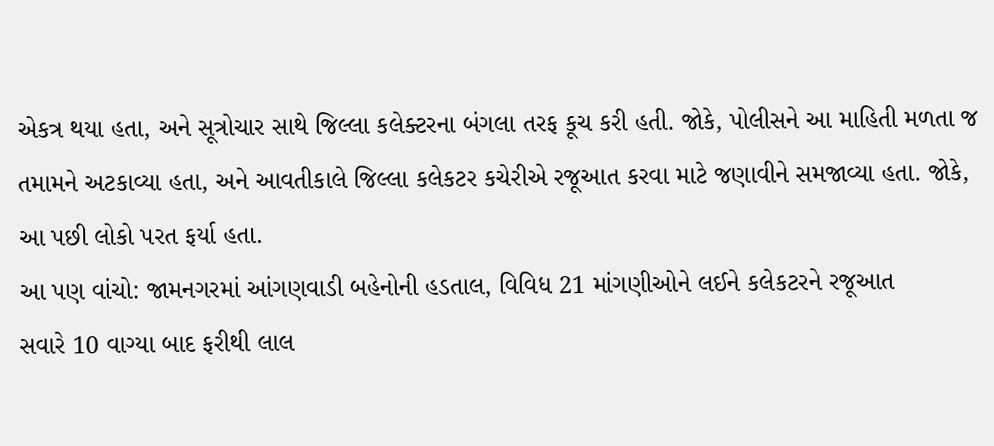એકત્ર થયા હતા, અને સૂત્રોચાર સાથે જિલ્લા કલેક્ટરના બંગલા તરફ કૂચ કરી હતી. જોકે, પોલીસને આ માહિતી મળતા જ તમામને અટકાવ્યા હતા, અને આવતીકાલે જિલ્લા કલેકટર કચેરીએ રજૂઆત કરવા માટે જણાવીને સમજાવ્યા હતા. જોકે, આ પછી લોકો પરત ફર્યા હતા.
આ પણ વાંચો: જામનગરમાં આંગણવાડી બહેનોની હડતાલ, વિવિધ 21 માંગણીઓને લઈને કલેકટરને રજૂઆત
સવારે 10 વાગ્યા બાદ ફરીથી લાલ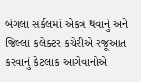બંગલા સર્કલમાં એકત્ર થવાનું અને જિલ્લા કલેક્ટર કચેરીએ રજૂઆત કરવાનું કેટલાક આગેવાનોએ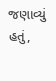જણાવ્યું હતું,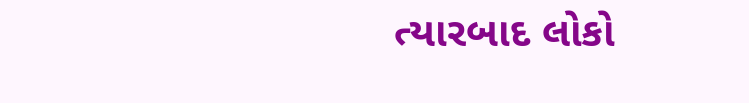ત્યારબાદ લોકો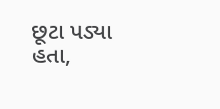છૂટા પડ્યા હતા,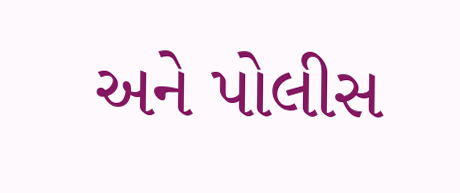અને પોલીસ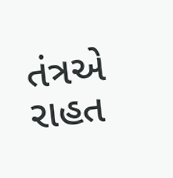તંત્રએ રાહત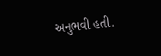અનુભવી હતી.